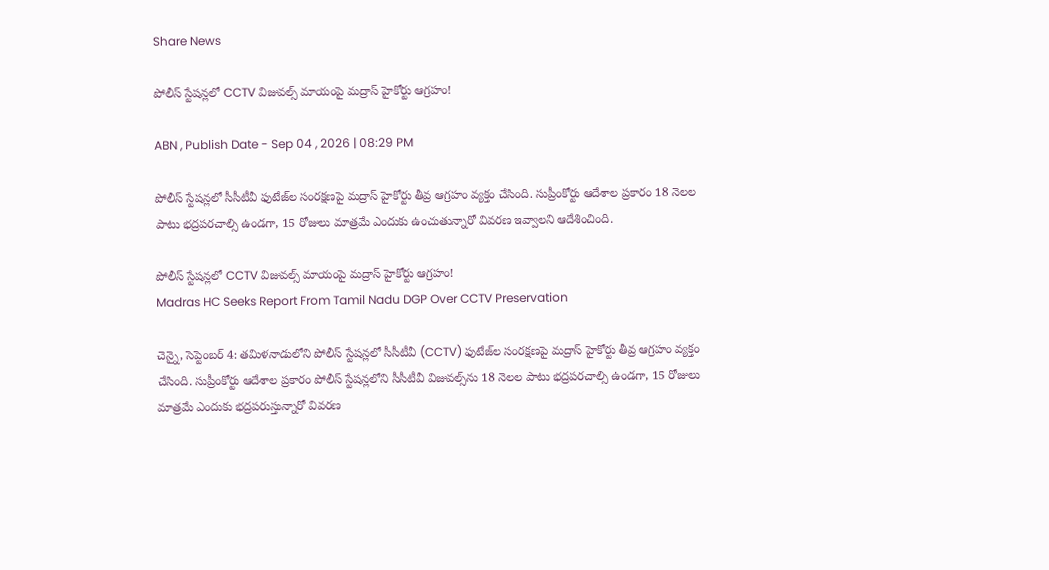Share News

పోలీస్ స్టేషన్లలో CCTV విజువల్స్ మాయంపై మద్రాస్ హైకోర్టు ఆగ్రహం!

ABN , Publish Date - Sep 04 , 2026 | 08:29 PM

పోలీస్ స్టేషన్లలో సీసీటీవీ ఫుటేజ్‌ల సంరక్షణపై మద్రాస్ హైకోర్టు తీవ్ర ఆగ్రహం వ్యక్తం చేసింది. సుప్రీంకోర్టు ఆదేశాల ప్రకారం 18 నెలల పాటు భద్రపరచాల్సి ఉండగా, 15 రోజులు మాత్రమే ఎందుకు ఉంచుతున్నారో వివరణ ఇవ్వాలని ఆదేశించింది.

పోలీస్ స్టేషన్లలో CCTV విజువల్స్ మాయంపై మద్రాస్ హైకోర్టు ఆగ్రహం!
Madras HC Seeks Report From Tamil Nadu DGP Over CCTV Preservation

చెన్నై, సెప్టెంబర్ 4: తమిళనాడులోని పోలీస్ స్టేషన్లలో సీసీటీవీ (CCTV) ఫుటేజ్‌ల సంరక్షణపై మద్రాస్ హైకోర్టు తీవ్ర ఆగ్రహం వ్యక్తం చేసింది. సుప్రీంకోర్టు ఆదేశాల ప్రకారం పోలీస్ స్టేషన్లలోని సీసీటీవీ విజువల్స్‌ను 18 నెలల పాటు భద్రపరచాల్సి ఉండగా, 15 రోజులు మాత్రమే ఎందుకు భద్రపరుస్తున్నారో వివరణ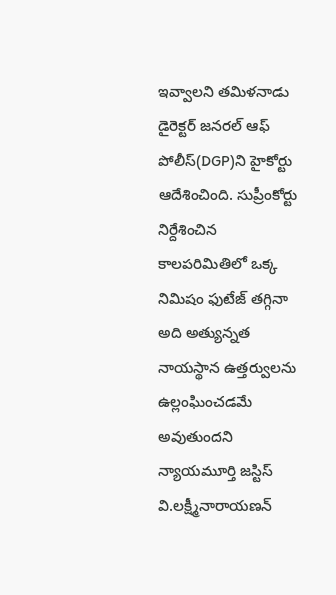ఇవ్వాలని తమిళనాడు డైరెక్టర్ జనరల్ ఆఫ్ పోలీస్(DGP)ని హైకోర్టు ఆదేశించింది. సుప్రీంకోర్టు నిర్దేశించిన కాలపరిమితిలో ఒక్క నిమిషం ఫుటేజ్ తగ్గినా అది అత్యున్నత నాయస్థాన ఉత్తర్వులను ఉల్లంఘించడమే అవుతుందని న్యాయమూర్తి జస్టిస్ వి.లక్ష్మీనారాయణన్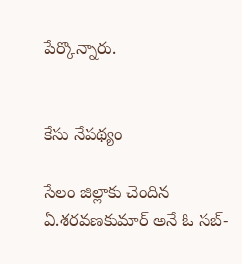పేర్కొన్నారు.


కేసు నేపథ్యం

సేలం జిల్లాకు చెందిన ఏ.శరవణకుమార్ అనే ఓ సబ్-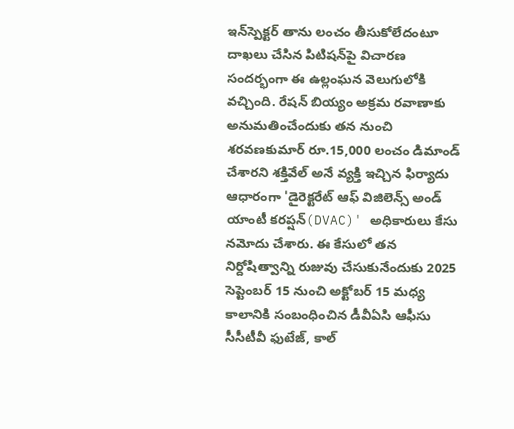ఇన్‌స్పెక్టర్ తాను లంచం తీసుకోలేదంటూ దాఖలు చేసిన పిటిషన్‌పై విచారణ సందర్భంగా ఈ ఉల్లంఘన వెలుగులోకి వచ్చింది. రేషన్ బియ్యం అక్రమ రవాణాకు అనుమతించేందుకు తన నుంచి శరవణకుమార్ రూ.15,000 లంచం డిమాండ్ చేశారని శక్తివేల్ అనే వ్యక్తి ఇచ్చిన ఫిర్యాదు ఆధారంగా 'డైరెక్టరేట్ ఆఫ్ విజిలెన్స్ అండ్ యాంటీ కరప్షన్(DVAC)' అధికారులు కేసు నమోదు చేశారు. ఈ కేసులో తన నిర్దోషిత్వాన్ని రుజువు చేసుకునేందుకు 2025 సెప్టెంబర్ 15 నుంచి అక్టోబర్ 15 మధ్య కాలానికి సంబంధించిన డీవీఏసి ఆఫీసు సీసీటీవీ ఫుటేజ్, కాల్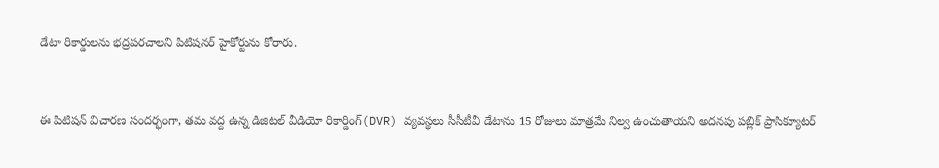డేటా రికార్డులను భద్రపరచాలని పిటిషనర్ హైకోర్టును కోరారు.


ఈ పిటిషన్‌ విచారణ సందర్భంగా, తమ వద్ద ఉన్న డిజిటల్ వీడియో రికార్డింగ్(DVR) వ్యవస్థలు సీసీటీవీ డేటాను 15 రోజులు మాత్రమే నిల్వ ఉంచుతాయని అదనపు పబ్లిక్ ప్రాసిక్యూటర్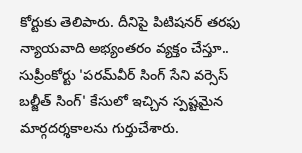కోర్టుకు తెలిపారు. దీనిపై పిటిషనర్ తరఫు న్యాయవాది అభ్యంతరం వ్యక్తం చేస్తూ.. సుప్రీంకోర్టు 'పరమ్‌వీర్ సింగ్ సేని వర్సెస్ బల్జీత్ సింగ్' కేసులో ఇచ్చిన స్పష్టమైన మార్గదర్శకాలను గుర్తుచేశారు.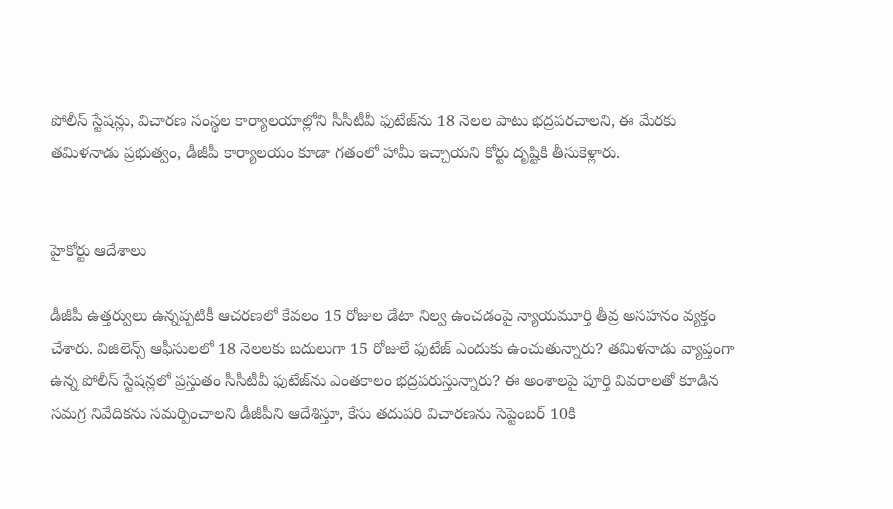పోలీస్ స్టేషన్లు, విచారణ సంస్థల కార్యాలయాల్లోని సీసీటీవీ ఫుటేజ్‌ను 18 నెలల పాటు భద్రపరచాలని, ఈ మేరకు తమిళనాడు ప్రభుత్వం, డీజీపీ కార్యాలయం కూడా గతంలో హామీ ఇచ్చాయని కోర్టు దృష్టికి తీసుకెళ్లారు.


హైకోర్టు ఆదేశాలు

డీజీపీ ఉత్తర్వులు ఉన్నప్పటికీ ఆచరణలో కేవలం 15 రోజుల డేటా నిల్వ ఉంచడంపై న్యాయమూర్తి తీవ్ర అసహనం వ్యక్తం చేశారు. విజిలెన్స్ ఆఫీసులలో 18 నెలలకు బదులుగా 15 రోజులే ఫుటేజ్ ఎందుకు ఉంచుతున్నారు? తమిళనాడు వ్యాప్తంగా ఉన్న పోలీస్ స్టేషన్లలో ప్రస్తుతం సీసీటీవీ ఫుటేజ్‌ను ఎంతకాలం భద్రపరుస్తున్నారు? ఈ అంశాలపై పూర్తి వివరాలతో కూడిన సమగ్ర నివేదికను సమర్పించాలని డీజీపీని ఆదేశిస్తూ, కేసు తదుపరి విచారణను సెప్టెంబర్ 10కి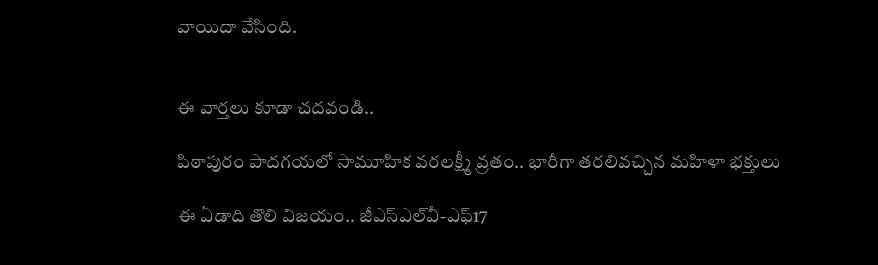వాయిదా వేసింది.


ఈ వార్తలు కూడా చదవండి..

పిఠాపురం పాదగయలో సామూహిక వరలక్ష్మీ వ్రతం.. భారీగా తరలివచ్చిన మహిళా భక్తులు

ఈ ఏడాది తొలి విజయం.. జీఎస్ఎల్‌వీ-ఎఫ్17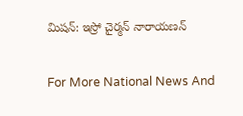మిషన్: ఇస్రో చైర్మన్ నారాయణన్

For More National News And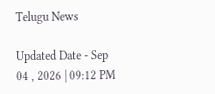Telugu News

Updated Date - Sep 04 , 2026 | 09:12 PM